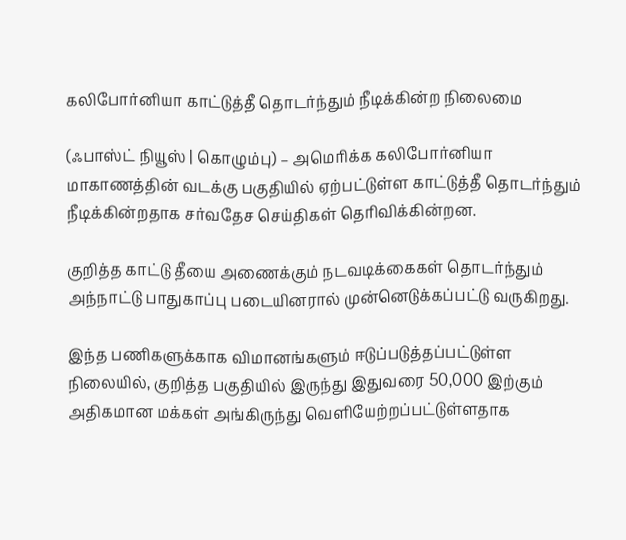கலிபோர்னியா காட்டுத்தீ தொடர்ந்தும் நீடிக்கின்ற நிலைமை

(ஃபாஸ்ட் நியூஸ் | கொழும்பு) – அமெரிக்க கலிபோர்னியா மாகாணத்தின் வடக்கு பகுதியில் ஏற்பட்டுள்ள காட்டுத்தீ தொடர்ந்தும் நீடிக்கின்றதாக சர்வதேச செய்திகள் தெரிவிக்கின்றன.

குறித்த காட்டு தீயை அணைக்கும் நடவடிக்கைகள் தொடர்ந்தும் அந்நாட்டு பாதுகாப்பு படையினரால் முன்னெடுக்கப்பட்டு வருகிறது.

இந்த பணிகளுக்காக விமானங்களும் ஈடுப்படுத்தப்பட்டுள்ள நிலையில், குறித்த பகுதியில் இருந்து இதுவரை 50,000 இற்கும் அதிகமான மக்கள் அங்கிருந்து வெளியேற்றப்பட்டுள்ளதாக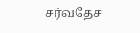சர்வதேச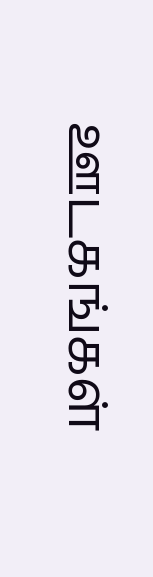ஊடகங்கள்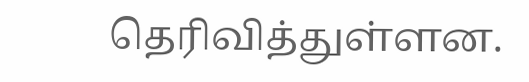தெரிவித்துள்ளன.